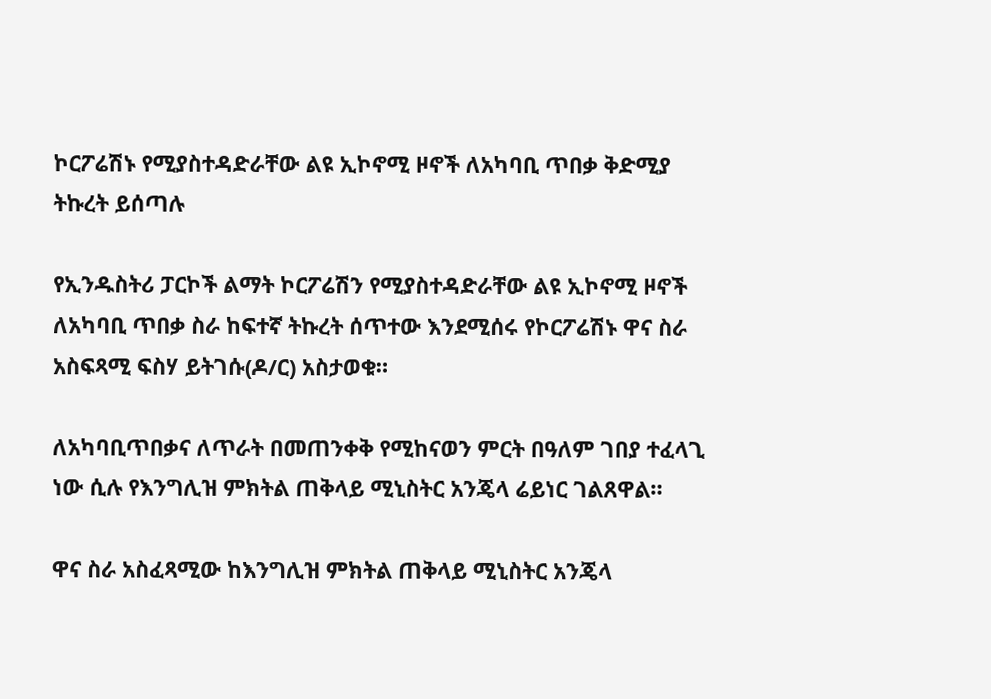ኮርፖሬሽኑ የሚያስተዳድራቸው ልዩ ኢኮኖሚ ዞኖች ለአካባቢ ጥበቃ ቅድሚያ ትኩረት ይሰጣሉ

የኢንዱስትሪ ፓርኮች ልማት ኮርፖሬሽን የሚያስተዳድራቸው ልዩ ኢኮኖሚ ዞኖች ለአካባቢ ጥበቃ ስራ ከፍተኛ ትኩረት ሰጥተው እንደሚሰሩ የኮርፖሬሽኑ ዋና ስራ አስፍጻሚ ፍስሃ ይትገሱ(ዶ/ር) አስታወቁ።

ለአካባቢጥበቃና ለጥራት በመጠንቀቅ የሚከናወን ምርት በዓለም ገበያ ተፈላጊ ነው ሲሉ የእንግሊዝ ምክትል ጠቅላይ ሚኒስትር አንጄላ ሬይነር ገልጸዋል።

ዋና ስራ አስፈጻሚው ከእንግሊዝ ምክትል ጠቅላይ ሚኒስትር አንጄላ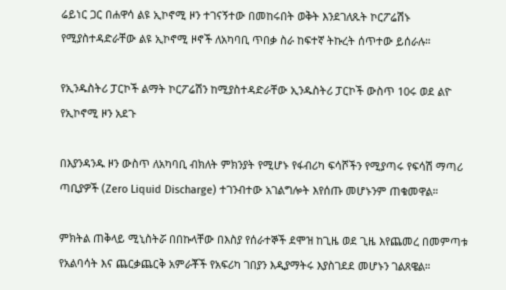ሬይነር ጋር በሐዋሳ ልዩ ኢኮኖሚ ዞን ተገናኝተው በመከሩበት ወቅት እንደገለጹት ኮርፖሬሽኑ የሚያስተዳድራቸው ልዩ ኢኮኖሚ ዞኖች ለአካባቢ ጥበቃ ስራ ከፍተኛ ትኩረት ሰጥተው ይሰራሉ።

የኢንዱስትሪ ፓርኮች ልማት ኮርፖሬሽን ከሚያስተዳድራቸው ኢንዱስትሪ ፓርኮች ውስጥ 10ሩ ወደ ልዮ የኢኮኖሚ ዞን አደጉ

በእያንዳንዱ ዞን ውስጥ ለአካባቢ ብክለት ምክንያት የሚሆኑ የፋብሪካ ፍሳሾችን የሚያጣሩ የፍሳሽ ማጣሪ ጣቢያዎች (Zero Liquid Discharge) ተገንብተው አገልግሎት እየሰጡ መሆኑንም ጠቁመዋል።

ምክትል ጠቅላይ ሚኒስትሯ በበኩላቸው በእስያ የሰራተኞች ደሞዝ ከጊዜ ወደ ጊዜ እየጨመረ በመምጣቱ የአልባሳት እና ጨርቃጨርቅ አምራቾች የአፍሪካ ገበያን እዲያማትሩ እያስገደደ መሆኑን ገልጸዌል።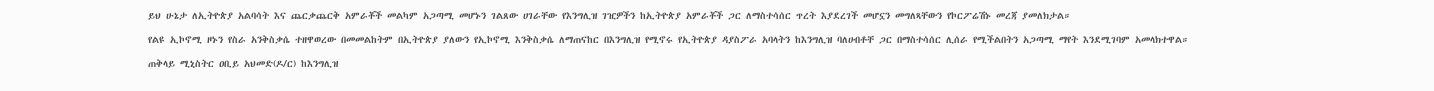ይህ ሁኔታ ለኢትዮጵያ አልባሳት እና ጨርቃጨርቅ አምራቾች መልካም አጋጣሚ መሆኑን ገልጸው ሀገራቸው የእንግሊዝ ገዢዎችን ከኢትዮጵያ አምራቾች ጋር ለማስተሳሰር ጥረት እያደረገች መሆኗን መግለጻቸውን የኮርፖሬሽኑ መረጃ ያመለክታል።

የልዩ ኢኮኖሚ ዞኑን የስራ አንቅስቃሴ ተዘዋወረው በመመልከትም በኢትዮጵያ ያለውን የኢኮኖሚ እንቅስቃሴ ለማጠናከር በእንግሊዝ የሚኖሩ የኢትዮጵያ ዳያስፖራ አባላትን ከእንግሊዝ ባለሀብቶቸ ጋር በማስተሳሰር ሊሰራ የሚችልበትን አጋጣሚ ማየት እንደሚገባም አመላክተዋል።

ጠቅላይ ሚኒስትር ዐቢይ አህመድ(ዶ/ር) ከእንግሊዝ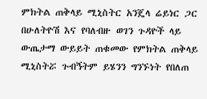ምክትል ጠቅላይ ሚኒስትር አንጄላ ሬይነር ጋር በሁለትዮሽ እና የባለብዙ ወገን ጉዳዮች ላይ ውጤታማ ውይይት ጠቁመው የምክትል ጠቅላይ ሚኒስትሯ ጉብኝትም ይሄንን ግንኙነት የበለጠ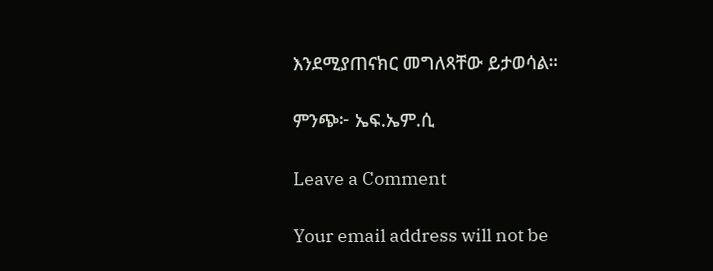እንደሚያጠናክር መግለጻቸው ይታወሳል።

ምንጭ፦ ኤፍ.ኤም.ሲ

Leave a Comment

Your email address will not be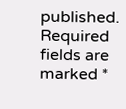published. Required fields are marked *